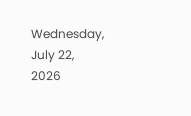Wednesday, July 22, 2026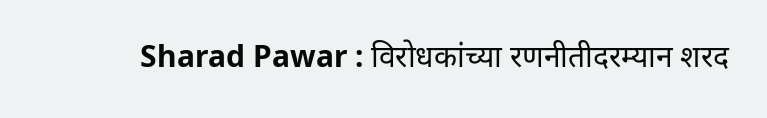Sharad Pawar : विरोधकांच्या रणनीतीदरम्यान शरद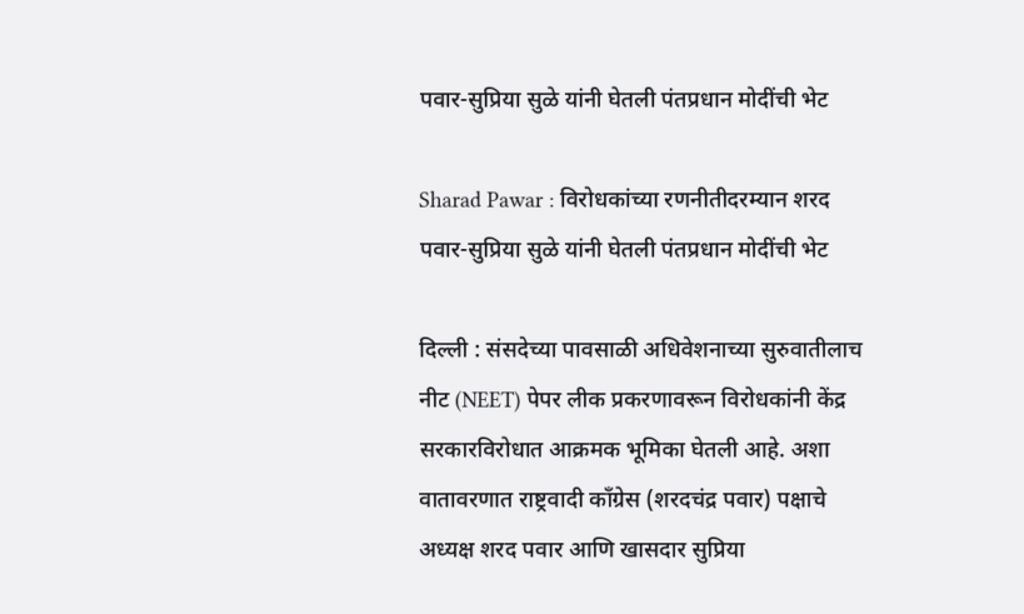पवार-सुप्रिया सुळे यांनी घेतली पंतप्रधान मोदींची भेट

Sharad Pawar : विरोधकांच्या रणनीतीदरम्यान शरद पवार-सुप्रिया सुळे यांनी घेतली पंतप्रधान मोदींची भेट

दिल्ली : संसदेच्या पावसाळी अधिवेशनाच्या सुरुवातीलाच नीट (NEET) पेपर लीक प्रकरणावरून विरोधकांनी केंद्र सरकारविरोधात आक्रमक भूमिका घेतली आहे. अशा वातावरणात राष्ट्रवादी काँग्रेस (शरदचंद्र पवार) पक्षाचे अध्यक्ष शरद पवार आणि खासदार सुप्रिया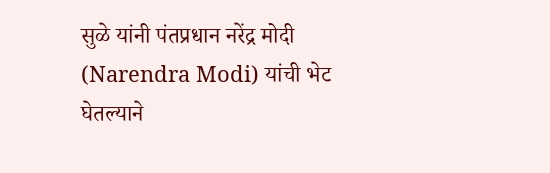सुळे यांनी पंतप्रधान नरेंद्र मोदी (Narendra Modi) यांची भेट घेतल्याने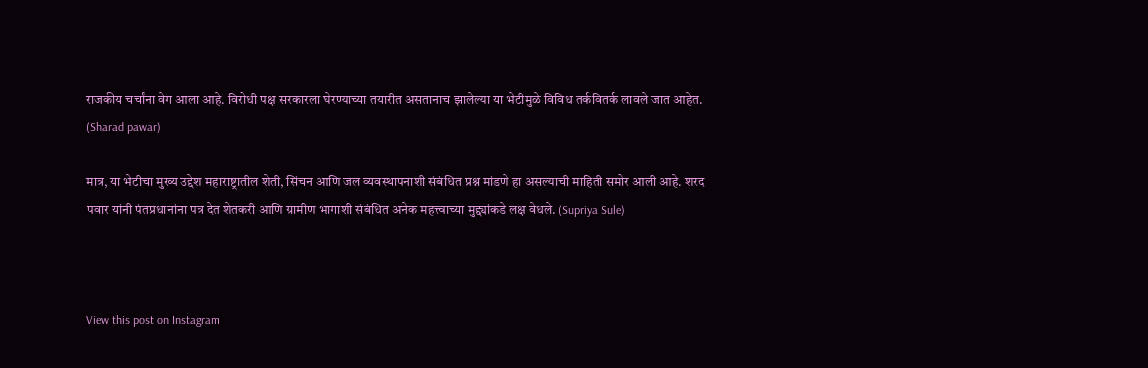राजकीय चर्चांना वेग आला आहे. विरोधी पक्ष सरकारला घेरण्याच्या तयारीत असतानाच झालेल्या या भेटीमुळे विविध तर्कवितर्क लावले जात आहेत. (Sharad pawar)

मात्र, या भेटीचा मुख्य उद्देश महाराष्ट्रातील शेती, सिंचन आणि जल व्यवस्थापनाशी संबंधित प्रश्न मांडणे हा असल्याची माहिती समोर आली आहे. शरद पवार यांनी पंतप्रधानांना पत्र देत शेतकरी आणि ग्रामीण भागाशी संबंधित अनेक महत्त्वाच्या मुद्द्यांकडे लक्ष वेधले. (Supriya Sule)



View this post on Instagram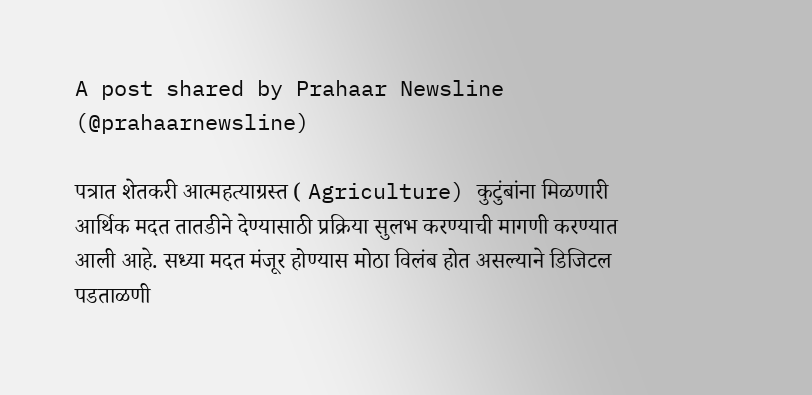A post shared by Prahaar Newsline (@prahaarnewsline)

पत्रात शेतकरी आत्महत्याग्रस्त ( Agriculture) कुटुंबांना मिळणारी आर्थिक मदत तातडीने देण्यासाठी प्रक्रिया सुलभ करण्याची मागणी करण्यात आली आहे. सध्या मदत मंजूर होण्यास मोठा विलंब होत असल्याने डिजिटल पडताळणी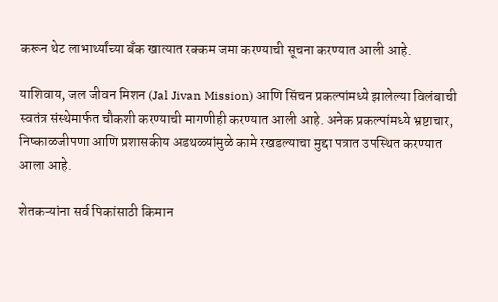करून थेट लाभार्थ्यांच्या बँक खात्यात रक्कम जमा करण्याची सूचना करण्यात आली आहे.

याशिवाय, जल जीवन मिशन (Jal Jivan Mission) आणि सिंचन प्रकल्पांमध्ये झालेल्या विलंबाची स्वतंत्र संस्थेमार्फत चौकशी करण्याची मागणीही करण्यात आली आहे. अनेक प्रकल्पांमध्ये भ्रष्टाचार, निष्काळजीपणा आणि प्रशासकीय अडथळ्यांमुळे कामे रखडल्याचा मुद्दा पत्रात उपस्थित करण्यात आला आहे.

शेतकऱ्यांना सर्व पिकांसाठी किमान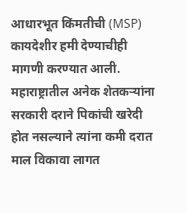आधारभूत किंमतीची (MSP) कायदेशीर हमी देण्याचीही मागणी करण्यात आली. महाराष्ट्रातील अनेक शेतकऱ्यांना सरकारी दराने पिकांची खरेदी होत नसल्याने त्यांना कमी दरात माल विकावा लागत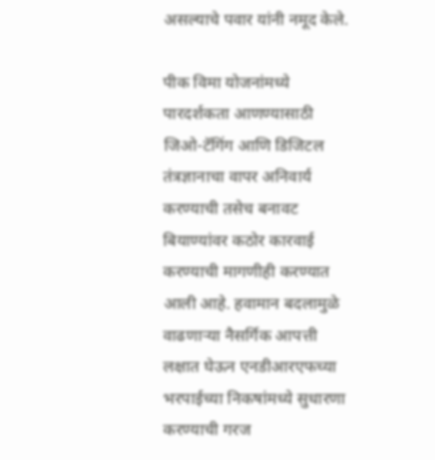असल्याचे पवार यांनी नमूद केले.

पीक विमा योजनांमध्ये पारदर्शकता आणण्यासाठी जिओ-टॅगिंग आणि डिजिटल तंत्रज्ञानाचा वापर अनिवार्य करण्याची तसेच बनावट बियाण्यांवर कठोर कारवाई करण्याची मागणीही करण्यात आली आहे. हवामान बदलामुळे वाढणाऱ्या नैसर्गिक आपत्ती लक्षात घेऊन एनडीआरएफच्या भरपाईच्या निकषांमध्ये सुधारणा करण्याची गरज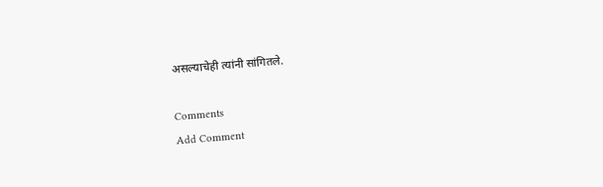असल्याचेही त्यांनी सांगितले.

Comments
Add Comment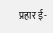प्रहार ई-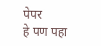पेपर
हे पण पहा